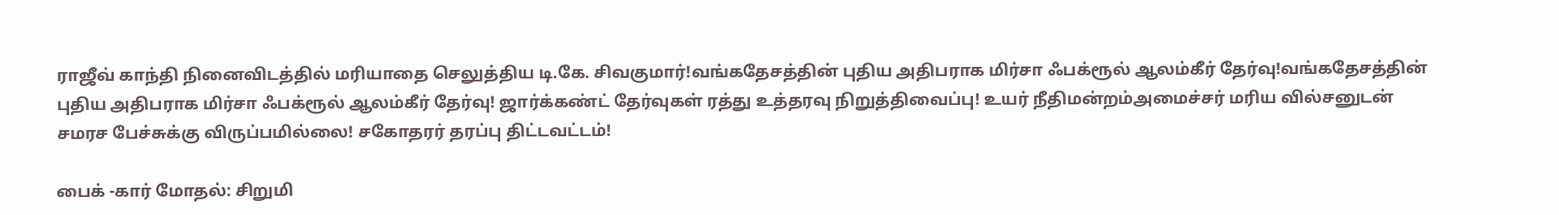ராஜீவ் காந்தி நினைவிடத்தில் மரியாதை செலுத்திய டி.கே. சிவகுமார்!வங்கதேசத்தின் புதிய அதிபராக மிர்சா ஃபக்ரூல் ஆலம்கீர் தேர்வு!வங்கதேசத்தின் புதிய அதிபராக மிர்சா ஃபக்ரூல் ஆலம்கீர் தேர்வு! ஜார்க்கண்ட் தேர்வுகள் ரத்து உத்தரவு நிறுத்திவைப்பு! உயர் நீதிமன்றம்அமைச்சர் மரிய வில்சனுடன் சமரச பேச்சுக்கு விருப்பமில்லை! சகோதரர் தரப்பு திட்டவட்டம்!

பைக் -கார் மோதல்: சிறுமி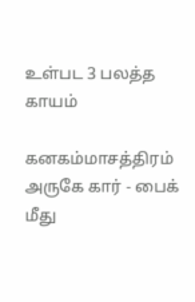உள்பட 3 பலத்த காயம்

கனகம்மாசத்திரம் அருகே கார் - பைக் மீது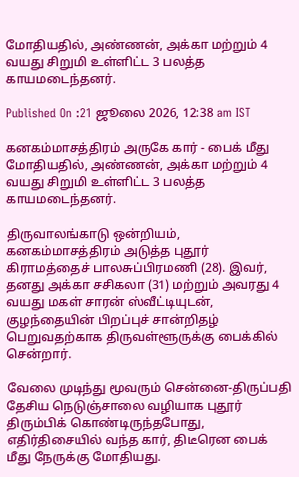மோதியதில், அண்ணன், அக்கா மற்றும் 4 வயது சிறுமி உள்ளிட்ட 3 பலத்த காயமடைந்தனர்.

Published On :21 ஜூலை 2026, 12:38 am IST

கனகம்மாசத்திரம் அருகே கார் - பைக் மீது மோதியதில், அண்ணன், அக்கா மற்றும் 4 வயது சிறுமி உள்ளிட்ட 3 பலத்த காயமடைந்தனர்.

திருவாலங்காடு ஒன்றியம், கனகம்மாசத்திரம் அடுத்த புதூர் கிராமத்தைச் பாலசுப்பிரமணி (28). இவர், தனது அக்கா சசிகலா (31) மற்றும் அவரது 4 வயது மகள் சாரன் ஸ்வீட்டியுடன், குழந்தையின் பிறப்புச் சான்றிதழ் பெறுவதற்காக திருவள்ளூருக்கு பைக்கில் சென்றார்.

வேலை முடிந்து மூவரும் சென்னை-திருப்பதி தேசிய நெடுஞ்சாலை வழியாக புதூர் திரும்பிக் கொண்டிருந்தபோது, எதிர்திசையில் வந்த கார், திடீரென பைக் மீது நேருக்கு மோதியது.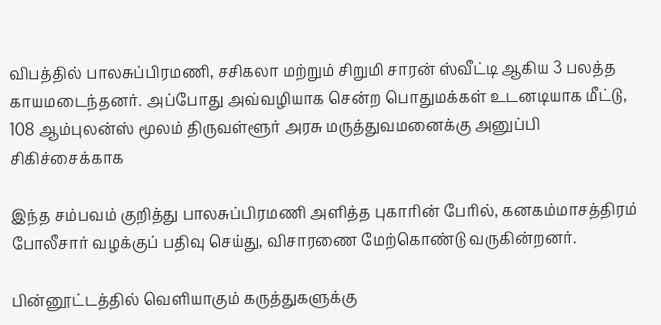விபத்தில் பாலசுப்பிரமணி, சசிகலா மற்றும் சிறுமி சாரன் ஸ்வீட்டி ஆகிய 3 பலத்த காயமடைந்தனர். அப்போது அவ்வழியாக சென்ற பொதுமக்கள் உடனடியாக மீட்டு, 108 ஆம்புலன்ஸ் மூலம் திருவள்ளூர் அரசு மருத்துவமனைக்கு அனுப்பி சிகிச்சைக்காக

இந்த சம்பவம் குறித்து பாலசுப்பிரமணி அளித்த புகாரின் பேரில், கனகம்மாசத்திரம் போலீசார் வழக்குப் பதிவு செய்து, விசாரணை மேற்கொண்டு வருகின்றனர்.

பின்னூட்டத்தில் வெளியாகும் கருத்துகளுக்கு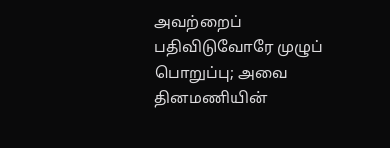அவற்றைப் பதிவிடுவோரே முழுப் பொறுப்பு; அவை தினமணியின்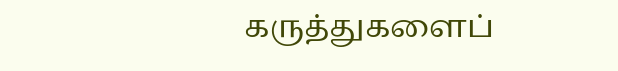கருத்துகளைப்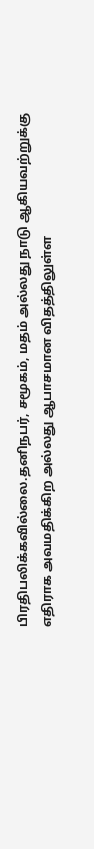பிரதிபலிக்கவில்லை.தனிநபர், சமூகம், மதம் அல்லது நாடு ஆகியவற்றுக்கு எதிராக அவமதிக்கிற அல்லது ஆபாசமான விதத்திலுள்ள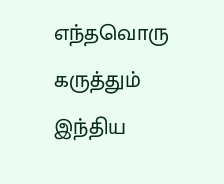எந்தவொரு கருத்தும் இந்திய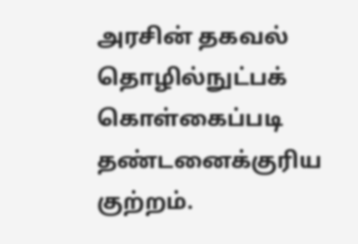அரசின் தகவல் தொழில்நுட்பக் கொள்கைப்படி தண்டனைக்குரிய குற்றம்.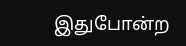இதுபோன்ற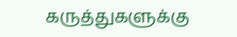கருத்துகளுக்கு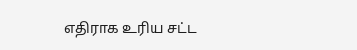எதிராக உரிய சட்ட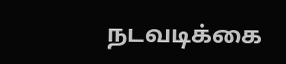நடவடிக்கை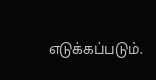எடுக்கப்படும்.